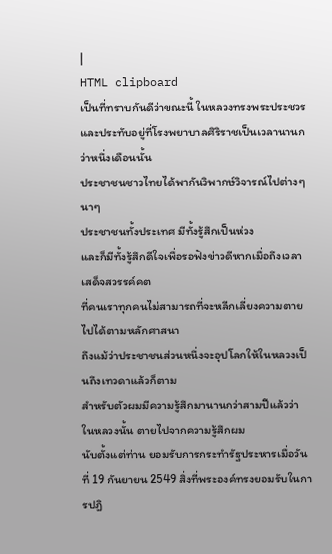|
HTML clipboard
เป็นที่ทราบกันดีว่าขณะนี้ ในหลวงทรงพระประชวร
และประทับอยู่ที่โรงพยาบาลศิริราชเป็นเวลานานกว่าหนึ่งเดือนนั้น
ประชาชนชาวไทยได้พากันวิพากษ์วิจารณ์ไปต่างๆ นาๆ
ประชาชนทั้งประเทศ มีทั้งรู้สึกเป็นห่วง
และก็มีทั้งรู้สึกดีใจเพื่อรอฟังข่าวดีหากเมื่อถึงเวลาเสด็จสวรรค์คต
ที่คนเราทุกคนไม่สามารถที่จะหลีกเลี่ยงความตายไปได้ตามหลักศาสนา
ถึงแม้ว่าประชาชนส่วนหนึ่งจะอุปโลกให้ในหลวงเป็นถึงเทวดาแล้วก็ตาม
สำหรับตัวผมมีความรู้สึกมานานกว่าสามปีแล้วว่า ในหลวงนั้น ตายไปจากความรู้สึกผม
นับตั้งแต่ท่าน ยอมรับการกระทำรัฐประหารเมื่อวันที่ 19 กันยายน 2549 สิ่งที่พระองค์ทรงยอมรับในการปฎิ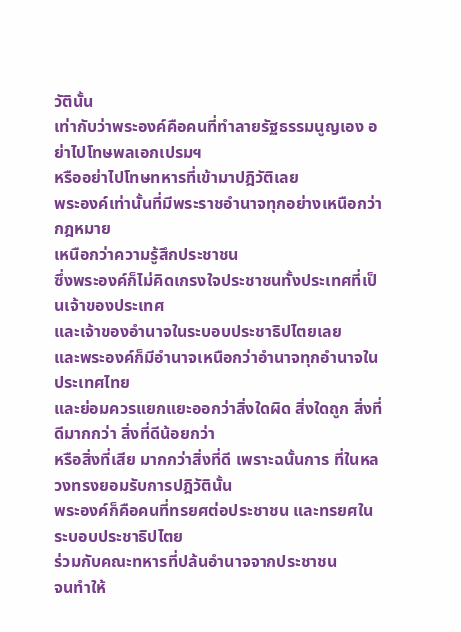วัตินั้น
เท่ากับว่าพระองค์คือคนที่ทำลายรัฐธรรมนูญเอง อย่าไปโทษพลเอกเปรมฯ
หรืออย่าไปโทษทหารที่เข้ามาปฎิวัติเลย
พระองค์เท่านั้นที่มีพระราชอำนาจทุกอย่างเหนือกว่ากฎหมาย
เหนือกว่าความรู้สึกประชาชน
ซึ่งพระองค์ก็ไม่คิดเกรงใจประชาชนทั้งประเทศที่เป็นเจ้าของประเทศ
และเจ้าของอำนาจในระบอบประชาธิปไตยเลย
และพระองค์ก็มีอำนาจเหนือกว่าอำนาจทุกอำนาจในประเทศไทย
และย่อมควรแยกแยะออกว่าสิ่งใดผิด สิ่งใดถูก สิ่งที่ดีมากกว่า สิ่งที่ดีน้อยกว่า
หรือสิ่งที่เสีย มากกว่าสิ่งที่ดี เพราะฉนั้นการ ที่ในหลวงทรงยอมรับการปฎิวัตินั้น
พระองค์ก็คือคนที่ทรยศต่อประชาชน และทรยศในระบอบประชาธิปไตย
ร่วมกับคณะทหารที่ปล้นอำนาจจากประชาชน
จนทำให้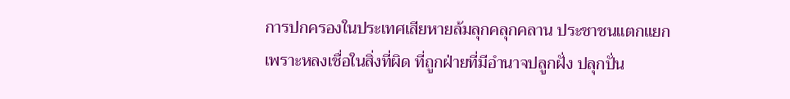การปกครองในประเทศเสียหายล้มลุกคลุกคลาน ประชาชนแตกแยก
เพราะหลงเชื่อในสิ่งที่ผิด ที่ถูกฝ่ายที่มีอำนาจปลูกฝั่ง ปลุกปั่น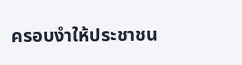ครอบงำให้ประชาชน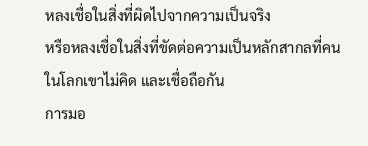หลงเชื่อในสิ่งที่ผิดไปจากความเป็นจริง
หรือหลงเชื่อในสิ่งที่ขัดต่อความเป็นหลักสากลที่คนในโลกเขาไม่คิด และเชื่อถือกัน
การมอ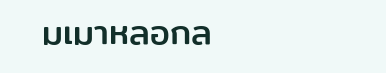มเมาหลอกล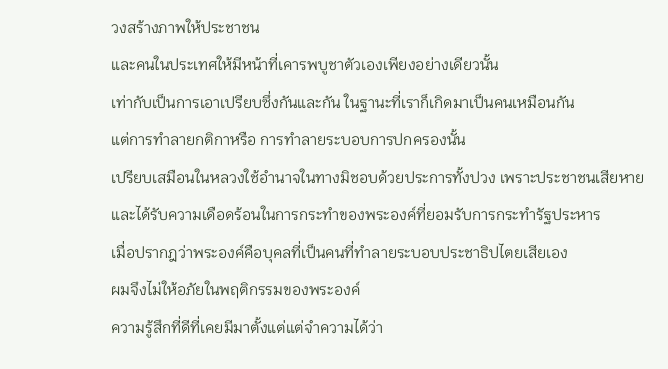วงสร้างภาพให้ประชาชน
และคนในประเทศให้มีหน้าที่เคารพบูชาตัวเองเพียงอย่างเดียวนั้น
เท่ากับเป็นการเอาเปรียบซึ่งกันและกัน ในฐานะที่เราก็เกิดมาเป็นคนเหมือนกัน
แต่การทำลายกติกาหรือ การทำลายระบอบการปกครองนั้น
เปรียบเสมือนในหลวงใช้อำนาจในทางมิชอบด้วยประการทั้งปวง เพราะประชาชนเสียหาย
และได้รับความเดือดร้อนในการกระทำของพระองค์ที่ยอมรับการกระทำรัฐประหาร
เมื่อปรากฎว่าพระองค์คือบุคลที่เป็นคนที่ทำลายระบอบประชาธิปไตยเสียเอง
ผมจึงไม่ให้อภัยในพฤติกรรมของพระองค์
ความรู้สึกที่ดีที่เคยมีมาตั้งแต่แต่จำความได้ว่า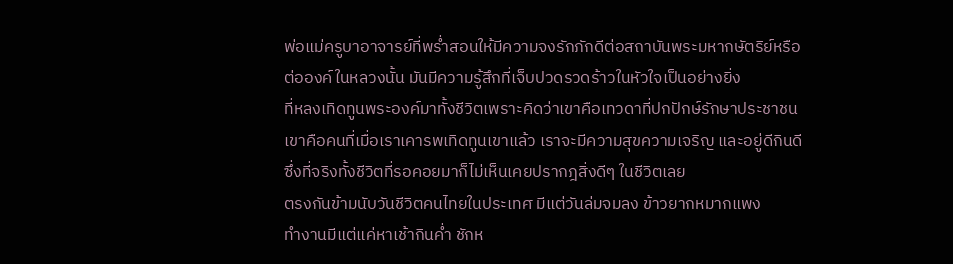พ่อแม่ครูบาอาจารย์ที่พร่ำสอนให้มีความจงรักภักดีต่อสถาบันพระมหากษัตริย์หรือ
ต่อองค์ในหลวงนั้น มันมีความรู้สึกที่เจ็บปวดรวดร้าวในหัวใจเป็นอย่างยิ่ง
ที่หลงเทิดทูนพระองค์มาทั้งชีวิตเพราะคิดว่าเขาคือเทวดาที่ปกปักษ์รักษาประชาชน
เขาคือคนที่เมื่อเราเคารพเทิดทูนเขาแล้ว เราจะมีความสุขความเจริญ และอยู่ดีกินดี
ซึ่งที่จริงทั้งชีวิตที่รอคอยมาก็ไม่เห็นเคยปรากฎสิ่งดีๆ ในชีวิตเลย
ตรงกันข้ามนับวันชีวิตคนไทยในประเทศ มีแต่วันล่มจมลง ข้าวยากหมากแพง
ทำงานมีแต่แค่หาเช้ากินค่ำ ชักห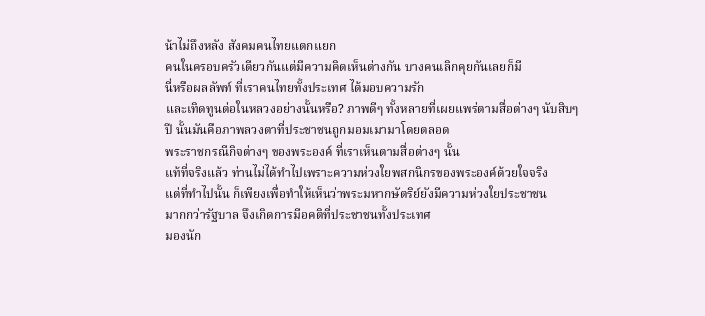น้าไม่ถึงหลัง สังคมคนไทยแตกแยก
คนในครอบครัวเดียวกันแต่มีความคิดเห็นต่างกัน บางคนเลิกคุยกันเลยก็มี
นี่หรือผลลัพท์ ที่เราคนไทยทั้งประเทศ ได้มอบความรัก
และเทิดทูนต่อในหลวงอย่างนั้นหรือ? ภาพดีๆ ทั้งหลายที่เผยแพร่ตามสื่อต่างๆ นับสิบๆ
ปี นั้นมันคือภาพลวงตาที่ประชาชนถูกมอมเมามาโดยตลอด
พระราชกรณีกิจต่างๆ ของพระองค์ ที่เราเห็นตามสื่อต่างๆ นั้น
แท้ที่จริงแล้ว ท่านไม่ได้ทำไปเพราะความห่วงใยพสกนิกรของพระองค์ด้วยใจจริง
แต่ที่ทำไปนั้น ก็เพียงเพื่อทำให้เห็นว่าพระมหากษัตริย์ยังมีความห่วงใยประชาชน
มากกว่ารัฐบาล จึงเกิดการมีอคติที่ประชาชนทั้งประเทศ
มองนัก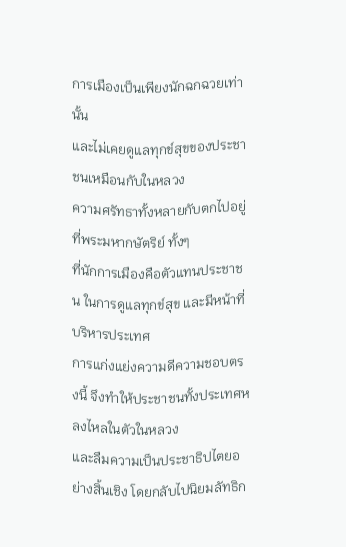การเมืองเป็นเพียงนักฉกฉวยเท่านั้น
และไม่เคยดูแลทุกข์สุขของประชาชนเหมือนกับในหลวง
ความศรัทธาทั้งหลายกับตกไปอยู่ที่พระมหากษัตริย์ ทั้งๆ
ที่นักการเมืองคือตัวแทนประชาชน ในการดูแลทุกข์สุข และมีหน้าที่บริหารประเทศ
การแก่งแย่งความดีความชอบตรงนี้ จึงทำให้ประชาชนทั้งประเทศหลงไหลในตัวในหลวง
และลืมความเป็นประชาธิปไตยอย่างสิ้นเชิง โดยกลับไปนิยมลัทธิก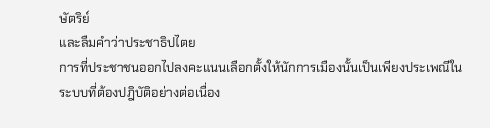ษัตริย์
และลืมคำว่าประชาธิปไตย
การที่ประชาชนออกไปลงคะแนนเลือกตั้งให้นักการเมืองนั้นเป็นเพียงประเพณีในระบบที่ต้องปฎิบัติอย่างต่อเนื่อง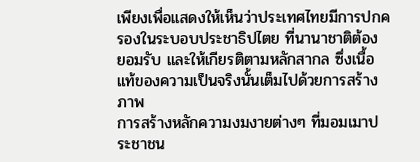เพียงเพื่อแสดงให้เห็นว่าประเทศไทยมีการปกครองในระบอบประชาธิปไตย ที่นานาชาติต้อง
ยอมรับ และให้เกียรติตามหลักสากล ซึ่งเนื้อแท้ของความเป็นจริงนั้นเต็มไปด้วยการสร้างภาพ
การสร้างหลักความงมงายต่างๆ ที่มอมเมาประชาชน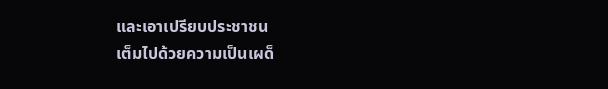และเอาเปรียบประชาชน
เต็มไปด้วยความเป็นเผด็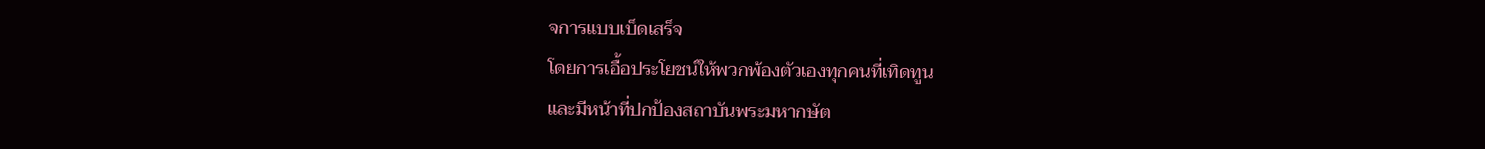จการแบบเบ็ดเสร็จ
โดยการเอื้อประโยชน์ให้พวกพ้องตัวเองทุกคนที่เทิดทูน
และมีหน้าที่ปกป้องสถาบันพระมหากษัต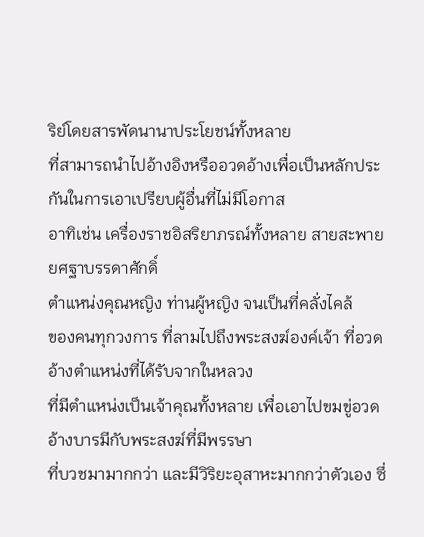ริย์โดยสารพัดนานาประโยชน์ทั้งหลาย
ที่สามารถนำไปอ้างอิงหรืออวดอ้างเพื่อเป็นหลักประกันในการเอาเปรียบผู้อื่นที่ไม่มีโอกาส
อาทิเช่น เครื่องราชอิสริยาภรณ์ทั้งหลาย สายสะพาย ยศฐาบรรดาศักดิ์
ตำแหน่งคุณหญิง ท่านผู้หญิง จนเป็นที่คลั่งไคล้
ของคนทุกวงการ ที่ลามไปถึงพระสงฆ์องค์เจ้า ที่อวดอ้างตำแหน่งที่ได้รับจากในหลวง
ที่มีตำแหน่งเป็นเจ้าคุณทั้งหลาย เพื่อเอาไปขมขู่อวดอ้างบารมีกับพระสงฆ์ที่มีพรรษา
ที่บวชมามากกว่า และมีวิริยะอุสาหะมากกว่าตัวเอง ซึ่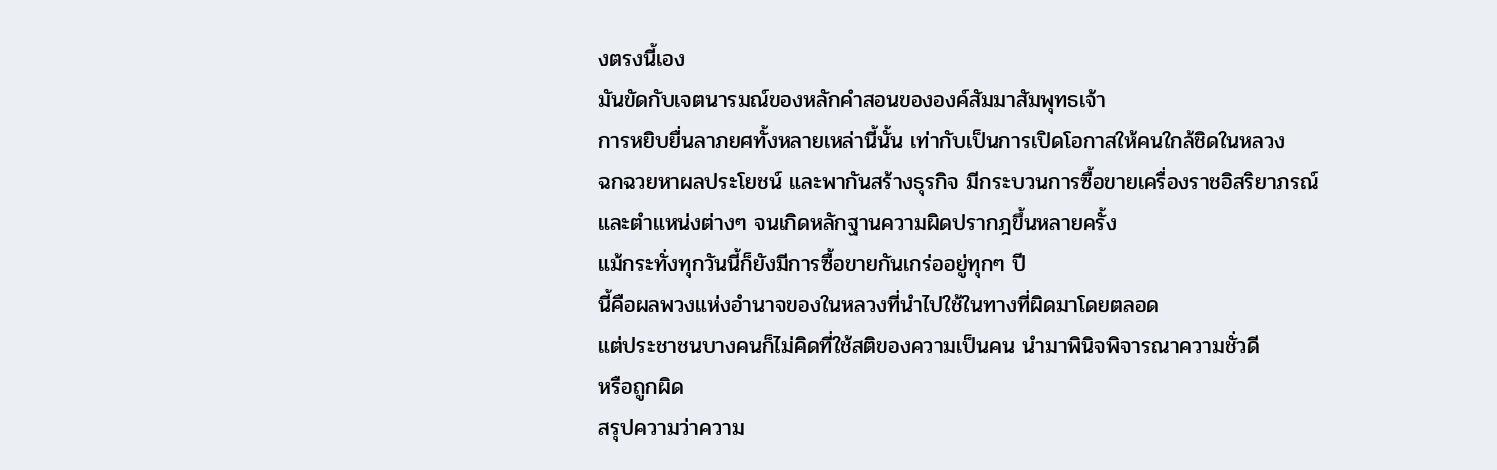งตรงนี้เอง
มันขัดกับเจตนารมณ์ของหลักคำสอนขององค์สัมมาสัมพุทธเจ้า
การหยิบยื่นลาภยศทั้งหลายเหล่านี้นั้น เท่ากับเป็นการเปิดโอกาสให้คนใกล้ชิดในหลวง
ฉกฉวยหาผลประโยชน์ และพากันสร้างธุรกิจ มีกระบวนการซื้อขายเครื่องราชอิสริยาภรณ์
และตำแหน่งต่างๆ จนเกิดหลักฐานความผิดปรากฎขึ้นหลายครั้ง
แม้กระทั่งทุกวันนี้ก็ยังมีการซื้อขายกันเกร่ออยู่ทุกๆ ปี
นี้คือผลพวงแห่งอำนาจของในหลวงที่นำไปใช้ในทางที่ผิดมาโดยตลอด
แต่ประชาชนบางคนก็ไม่คิดที่ใช้สติของความเป็นคน นำมาพินิจพิจารณาความชั่วดี
หรือถูกผิด
สรุปความว่าความ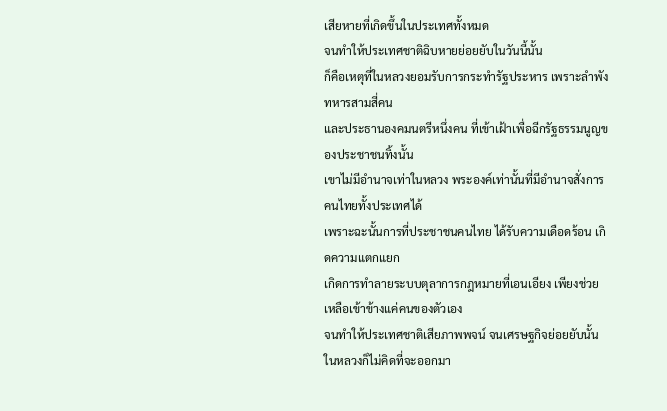เสียหายที่เกิดขึ้นในประเทศทั้งหมด
จนทำให้ประเทศชาติฉิบหายย่อยยับในวันนี้นั้น
ก็คือเหตุที่ในหลวงยอมรับการกระทำรัฐประหาร เพราะลำพังทหารสามสี่คน
และประธานองคมนตรีหนึ่งคน ที่เข้าเฝ้าเพื่อฉีกรัฐธรรมนูญของประชาชนทิ้งนั้น
เขาไม่มีอำนาจเท่าในหลวง พระองค์เท่านั้นที่มีอำนาจสั่งการคนไทยทั้งประเทศได้
เพราะฉะนั้นการที่ประชาชนคนไทย ได้รับความเดือดร้อน เกิดความแตกแยก
เกิดการทำลายระบบตุลาการกฎหมายที่เอนเอียง เพียงช่วยเหลือเข้าข้างแค่คนของตัวเอง
จนทำให้ประเทศชาติเสียภาพพจน์ จนเศรษฐกิจย่อยยับนั้น
ในหลวงก็ไม่คิดที่จะออกมา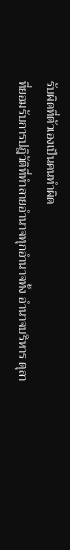รับผิดที่ตัวเองเป็นคนทำผิด
ที่ยอมรับการปฎิวัติที่ทำลายอำนาจทุกอำนาจทั้ง อำนาจบริหาร ตุลา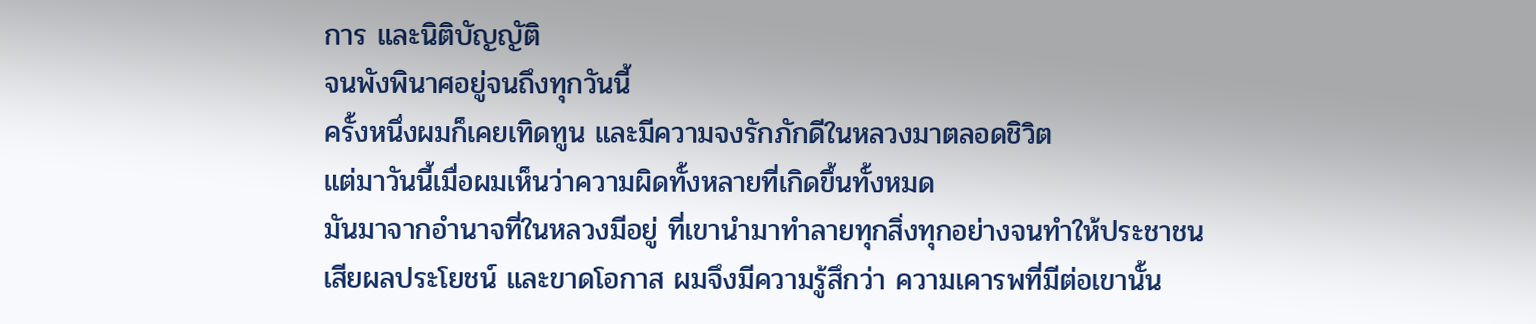การ และนิติบัญญัติ
จนพังพินาศอยู่จนถึงทุกวันนี้
ครั้งหนึ่งผมก็เคยเทิดทูน และมีความจงรักภักดีในหลวงมาตลอดชิวิต
แต่มาวันนี้เมื่อผมเห็นว่าความผิดทั้งหลายที่เกิดขึ้นทั้งหมด
มันมาจากอำนาจที่ในหลวงมีอยู่ ที่เขานำมาทำลายทุกสิ่งทุกอย่างจนทำให้ประชาชน
เสียผลประโยชน์ และขาดโอกาส ผมจึงมีความรู้สึกว่า ความเคารพที่มีต่อเขานั้น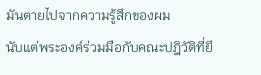มันตายไปจากความรู้สึกของผม
นับแต่พระองค์ร่วมมือกับคณะปฎิวัติที่ยึ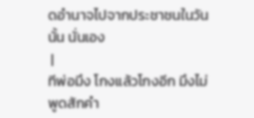ดอำนาจไปจากประชาชนในวันนั้น นั่นเอง
 |
ทีพ่อมึง โกงแล้วโกงอีก มึงไม่พูดสักคำ